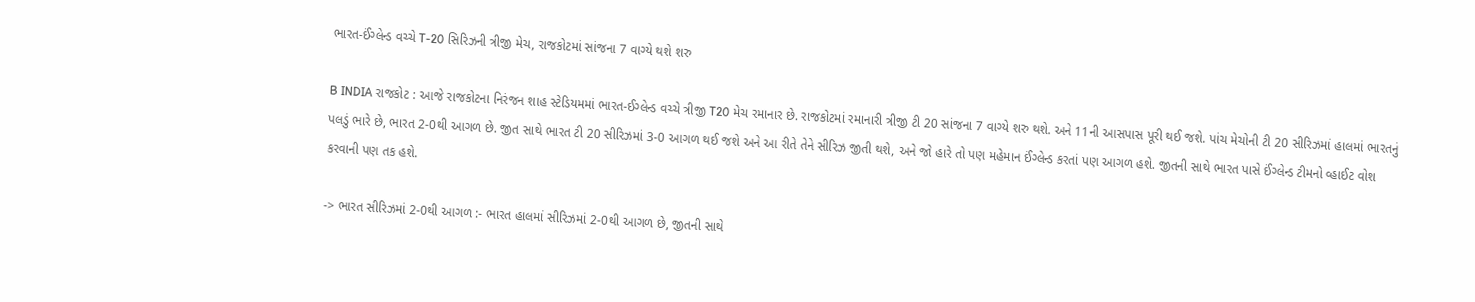ભારત-ઈંગ્લેન્ડ વચ્ચે T-20 સિરિઝની ત્રીજી મેચ, રાજકોટમાં સાંજના 7 વાગ્યે થશે શરુ

B INDIA રાજકોટ : આજે રાજકોટના નિરંજન શાહ સ્ટેડિયમમાં ભારત-ઈગ્લેન્ડ વચ્ચે ત્રીજી T20 મેચ રમાનાર છે. રાજકોટમાં રમાનારી ત્રીજી ટી 20 સાંજના 7 વાગ્યે શરુ થશે. અને 11ની આસપાસ પૂરી થઈ જશે. પાંચ મેચોની ટી 20 સીરિઝમાં હાલમાં ભારતનું પલડું ભારે છે, ભારત 2-0થી આગળ છે. જીત સાથે ભારત ટી 20 સીરિઝમાં 3-0 આગળ થઈ જશે અને આ રીતે તેને સીરિઝ જીતી થશે, અને જો હારે તો પણ મહેમાન ઈંગ્લેન્ડ કરતાં પણ આગળ હશે. જીતની સાથે ભારત પાસે ઈંગ્લેન્ડ ટીમનો વ્હાઈટ વોશ કરવાની પણ તક હશે.

-> ભારત સીરિઝમાં 2-0થી આગળ :- ભારત હાલમાં સીરિઝમાં 2-0થી આગળ છે, જીતની સાથે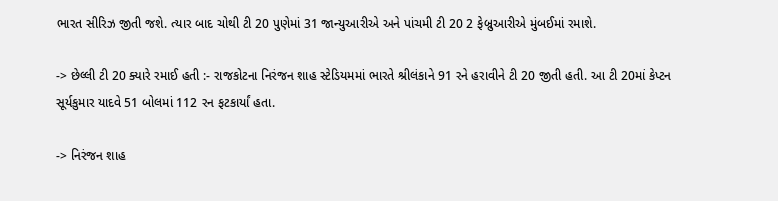ભારત સીરિઝ જીતી જશે. ત્યાર બાદ ચોથી ટી 20 પુણેમાં 31 જાન્યુઆરીએ અને પાંચમી ટી 20 2 ફેબ્રુઆરીએ મુંબઈમાં રમાશે.

-> છેલ્લી ટી 20 ક્યારે રમાઈ હતી :- રાજકોટના નિરંજન શાહ સ્ટેડિયમમાં ભારતે શ્રીલંકાને 91 રને હરાવીને ટી 20 જીતી હતી. આ ટી 20માં કેપ્ટન સૂર્યકુમાર યાદવે 51 બોલમાં 112 રન ફટકાર્યાં હતા.

-> નિરંજન શાહ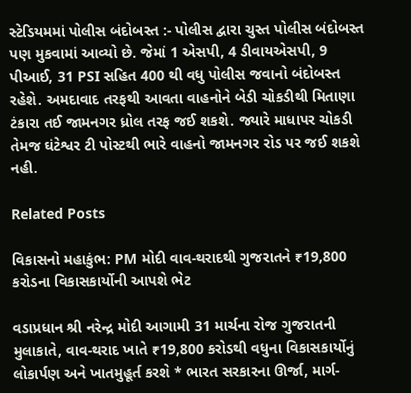સ્ટેડિયમમાં પોલીસ બંદોબસ્ત :- પોલીસ દ્વારા ચુસ્ત પોલીસ બંદોબસ્ત પણ મુકવામાં આવ્યો છે. જેમાં 1 એસપી, 4 ડીવાયએસપી, 9 પીઆઈ, 31 PSI સહિત 400 થી વધુ પોલીસ જવાનો બંદોબસ્ત રહેશે. અમદાવાદ તરફથી આવતા વાહનોને બેડી ચોકડીથી મિતાણા ટંકારા તઈ જામનગર ધ્રોલ તરફ જઈ શકશે. જ્યારે માધાપર ચોકડી તેમજ ઘંટેશ્વર ટી પોસ્ટથી ભારે વાહનો જામનગર રોડ પર જઈ શકશે નહી.

Related Posts

વિકાસનો મહાકુંભ: PM મોદી વાવ-થરાદથી ગુજરાતને ₹19,800 કરોડના વિકાસકાર્યોની આપશે ભેટ

વડાપ્રધાન શ્રી નરેન્દ્ર મોદી આગામી 31 માર્ચના રોજ ગુજરાતની મુલાકાતે, વાવ-થરાદ ખાતે ₹19,800 કરોડથી વધુના વિકાસકાર્યોનું લોકાર્પણ અને ખાતમુહૂર્ત કરશે * ભારત સરકારના ઊર્જા, માર્ગ-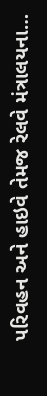પરિવહન અને હાઇવે તેમજ રેલવે મંત્રાલયના…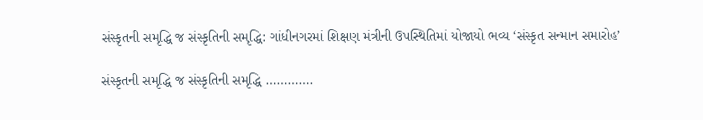સંસ્કૃતની સમૃદ્ધિ જ સંસ્કૃતિની સમૃદ્ધિ: ગાંધીનગરમાં શિક્ષણ મંત્રીની ઉપસ્થિતિમાં યોજાયો ભવ્ય ‘સંસ્કૃત સન્માન સમારોહ’

સંસ્કૃતની સમૃદ્ધિ જ સંસ્કૃતિની સમૃદ્ધિ ………….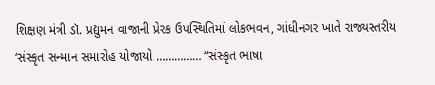શિક્ષણ મંત્રી ડૉ. પ્રદ્યુમન વાજાની પ્રેરક ઉપસ્થિતિમાં લોકભવન, ગાંધીનગર ખાતે રાજ્યસ્તરીય ‘સંસ્કૃત સન્માન સમારોહ યોજાયો …………… “સંસ્કૃત ભાષા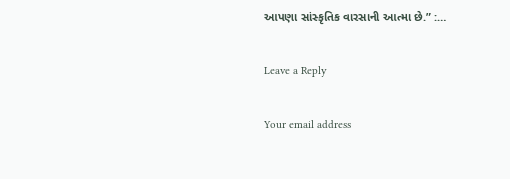આપણા સાંસ્કૃતિક વારસાની આત્મા છે.” :…

Leave a Reply

Your email address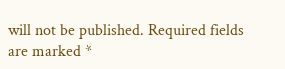will not be published. Required fields are marked *